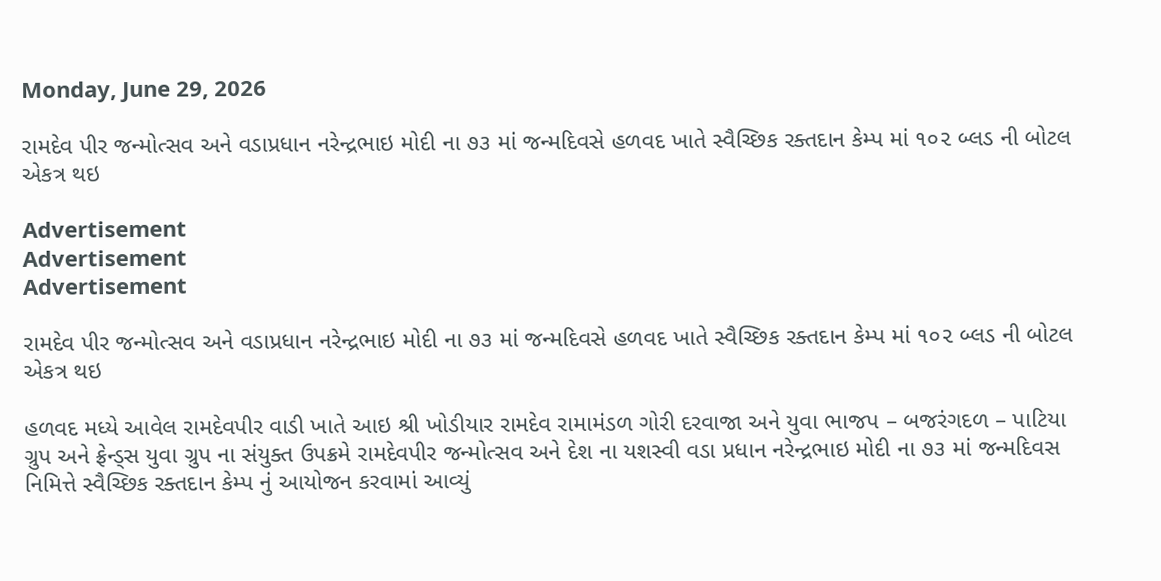Monday, June 29, 2026

રામદેવ પીર જન્મોત્સવ અને વડાપ્રધાન નરેન્દ્રભાઇ મોદી ના ૭૩ માં જન્મદિવસે હળવદ ખાતે સ્વૈચ્છિક રક્તદાન કેમ્પ માં ૧૦૨ બ્લડ ની બોટલ એકત્ર થઇ

Advertisement
Advertisement
Advertisement

રામદેવ પીર જન્મોત્સવ અને વડાપ્રધાન નરેન્દ્રભાઇ મોદી ના ૭૩ માં જન્મદિવસે હળવદ ખાતે સ્વૈચ્છિક રક્તદાન કેમ્પ માં ૧૦૨ બ્લડ ની બોટલ એકત્ર થઇ

હળવદ મધ્યે આવેલ રામદેવપીર વાડી ખાતે આઇ શ્રી ખોડીયાર રામદેવ રામામંડળ ગોરી દરવાજા અને યુવા ભાજપ – બજરંગદળ – પાટિયા ગ્રુપ અને ફ્રેન્ડ્સ યુવા ગ્રુપ ના સંયુક્ત ઉપક્રમે રામદેવપીર જન્મોત્સવ અને દેશ ના યશસ્વી વડા પ્રધાન નરેન્દ્રભાઇ મોદી ના ૭૩ માં જન્મદિવસ નિમિત્તે સ્વૈચ્છિક રક્તદાન કેમ્પ નું આયોજન કરવામાં આવ્યું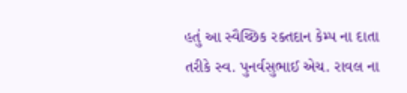હતું આ સ્વૈચ્છિક રક્તદાન કેમ્પ ના દાતા તરીકે સ્વ. પુનર્વસુભાઈ એચ. રાવલ ના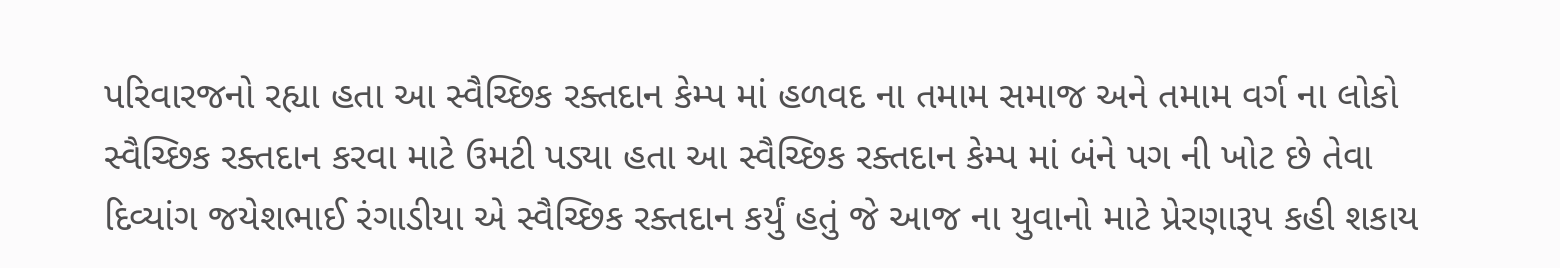પરિવારજનો રહ્યા હતા આ સ્વૈચ્છિક રક્તદાન કેમ્પ માં હળવદ ના તમામ સમાજ અને તમામ વર્ગ ના લોકો સ્વૈચ્છિક રક્તદાન કરવા માટે ઉમટી પડ્યા હતા આ સ્વૈચ્છિક રક્તદાન કેમ્પ માં બંને પગ ની ખોટ છે તેવા દિવ્યાંગ જયેશભાઈ રંગાડીયા એ સ્વૈચ્છિક રક્તદાન કર્યું હતું જે આજ ના યુવાનો માટે પ્રેરણારૂપ કહી શકાય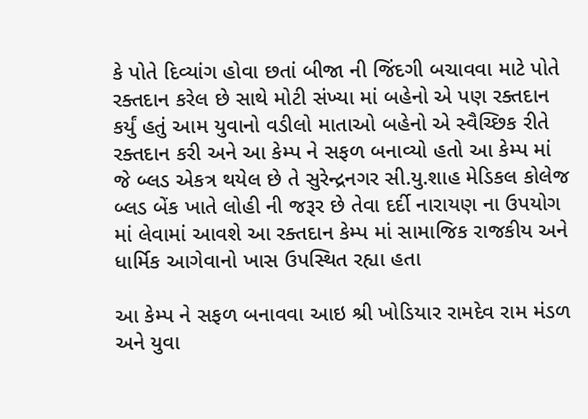કે પોતે દિવ્યાંગ હોવા છતાં બીજા ની જિંદગી બચાવવા માટે પોતે રક્તદાન કરેલ છે સાથે મોટી સંખ્યા માં બહેનો એ પણ રક્તદાન કર્યું હતું આમ યુવાનો વડીલો માતાઓ બહેનો એ સ્વૈચ્છિક રીતે રક્તદાન કરી અને આ કેમ્પ ને સફળ બનાવ્યો હતો આ કેમ્પ માં જે બ્લડ એકત્ર થયેલ છે તે સુરેન્દ્રનગર સી.યુ.શાહ મેડિકલ કોલેજ બ્લડ બેંક ખાતે લોહી ની જરૂર છે તેવા દર્દી નારાયણ ના ઉપયોગ માં લેવામાં આવશે આ રક્તદાન કેમ્પ માં સામાજિક રાજકીય અને ધાર્મિક આગેવાનો ખાસ ઉપસ્થિત રહ્યા હતા

આ કેમ્પ ને સફળ બનાવવા આઇ શ્રી ખોડિયાર રામદેવ રામ મંડળ અને યુવા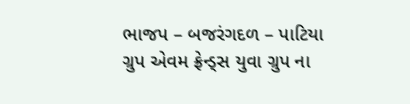ભાજપ – બજરંગદળ – પાટિયા ગ્રુપ એવમ ફ્રેન્ડ્સ યુવા ગ્રુપ ના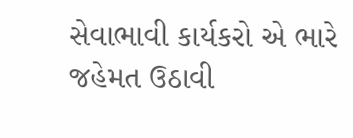સેવાભાવી કાર્યકરો એ ભારે જહેમત ઉઠાવી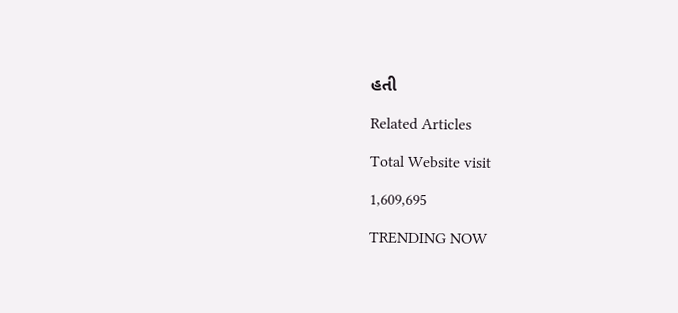હતી

Related Articles

Total Website visit

1,609,695

TRENDING NOW